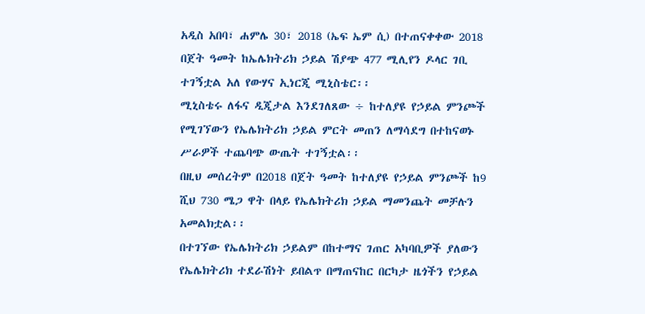አዲስ አበባ፣ ሐምሌ 30፣ 2018 (ኤፍ ኤም ሲ) በተጠናቀቀው 2018 በጀት ዓመት ከኤሌክትሪክ ኃይል ሽያጭ 477 ሚሊየን ዶላር ገቢ ተገኝቷል አለ የውሃና ኢነርጂ ሚኒስቴር፡፡
ሚኒስቴሩ ለፋና ዲጂታል እንደገለጸው ÷ ከተለያዩ የኃይል ምንጮች የሚገኘውን የኤሌክትሪክ ኃይል ምርት መጠን ለማሳደግ በተከናወኑ ሥራዎች ተጨባጭ ውጤት ተገኝቷል፡፡
በዚህ መሰረትም በ2018 በጀት ዓመት ከተለያዩ የኃይል ምንጮች ከ9 ሺህ 730 ሜጋ ዋት በላይ የኤሌክትሪክ ኃይል ማመንጨት መቻሉን አመልክቷል፡፡
በተገኘው የኤሌክትሪክ ኃይልም በከተማና ገጠር አካባቢዎች ያለውን የኤሌክትሪክ ተደራሽነት ይበልጥ በማጠናከር በርካታ ዜጎችን የኃይል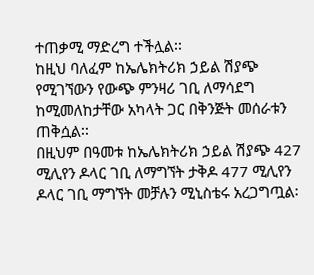ተጠቃሚ ማድረግ ተችሏል፡፡
ከዚህ ባለፈም ከኤሌክትሪክ ኃይል ሽያጭ የሚገኘውን የውጭ ምንዛሪ ገቢ ለማሳደግ ከሚመለከታቸው አካላት ጋር በቅንጅት መሰራቱን ጠቅሷል፡፡
በዚህም በዓመቱ ከኤሌክትሪክ ኃይል ሽያጭ 427 ሚሊየን ዶላር ገቢ ለማግኘት ታቅዶ 477 ሚሊየን ዶላር ገቢ ማግኘት መቻሉን ሚኒስቴሩ አረጋግጧል፡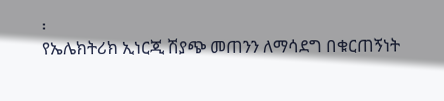፡
የኤሌክትሪክ ኢነርጂ ሽያጭ መጠንን ለማሳደግ በቁርጠኝነት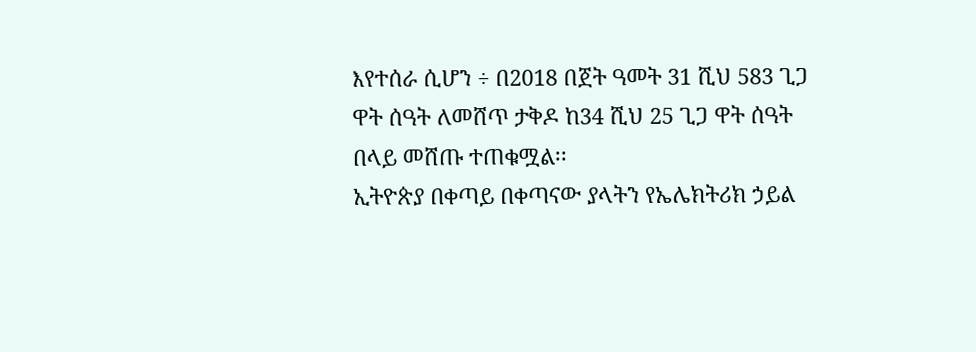እየተሰራ ሲሆን ÷ በ2018 በጀት ዓመት 31 ሺህ 583 ጊጋ ዋት ሰዓት ለመሸጥ ታቅዶ ከ34 ሺህ 25 ጊጋ ዋት ሰዓት በላይ መሸጡ ተጠቁሟል፡፡
ኢትዮጵያ በቀጣይ በቀጣናው ያላትን የኤሌክትሪክ ኃይል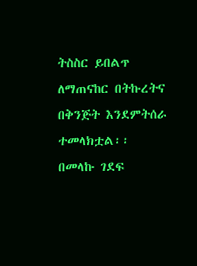ትስስር ይበልጥ ለማጠናከር በትኩረትና በቅንጅት እንደምትሰራ ተመላክቷል፡፡
በመላኩ ገደፍ